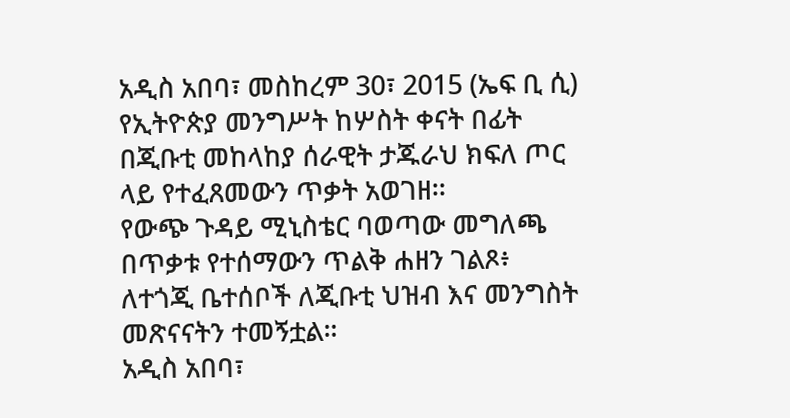አዲስ አበባ፣ መስከረም 30፣ 2015 (ኤፍ ቢ ሲ) የኢትዮጵያ መንግሥት ከሦስት ቀናት በፊት በጂቡቲ መከላከያ ሰራዊት ታጁራህ ክፍለ ጦር ላይ የተፈጸመውን ጥቃት አወገዘ፡፡
የውጭ ጉዳይ ሚኒስቴር ባወጣው መግለጫ በጥቃቱ የተሰማውን ጥልቅ ሐዘን ገልጾ፥ ለተጎጂ ቤተሰቦች ለጂቡቲ ህዝብ እና መንግስት መጽናናትን ተመኝቷል።
አዲስ አበባ፣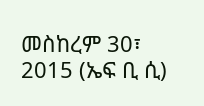መስከረም 30፣ 2015 (ኤፍ ቢ ሲ)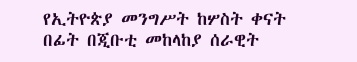የኢትዮጵያ መንግሥት ከሦስት ቀናት በፊት በጂቡቲ መከላከያ ሰራዊት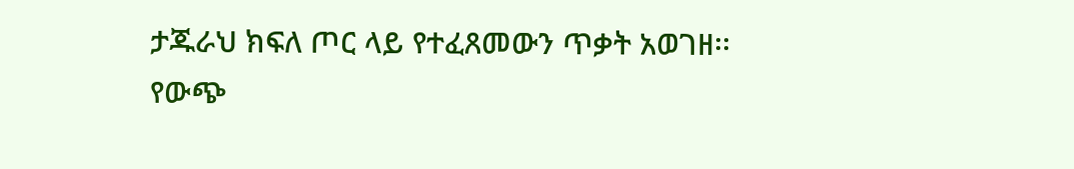ታጁራህ ክፍለ ጦር ላይ የተፈጸመውን ጥቃት አወገዘ፡፡
የውጭ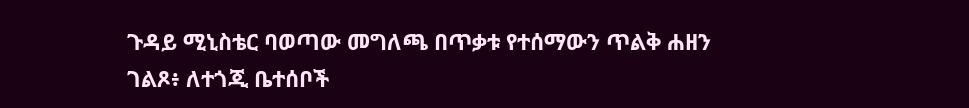ጉዳይ ሚኒስቴር ባወጣው መግለጫ በጥቃቱ የተሰማውን ጥልቅ ሐዘን ገልጾ፥ ለተጎጂ ቤተሰቦች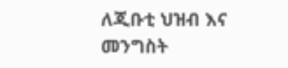ለጂቡቲ ህዝብ እና መንግስት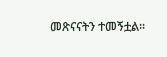መጽናናትን ተመኝቷል።